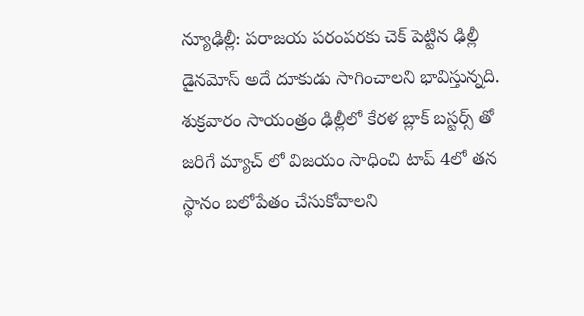న్యూఢిల్లీ: పరాజయ పరంపరకు చెక్ పెట్టిన ఢిల్లీ డైనమోస్ అదే దూకుడు సాగించాలని భావిస్తున్నది. శుక్రవారం సాయంత్రం ఢిల్లీలో కేరళ బ్లాక్ బస్టర్స్ తో జరిగే మ్యాచ్ లో విజయం సాధించి టాప్ 4లో తన స్థానం బలోపేతం చేసుకోవాలని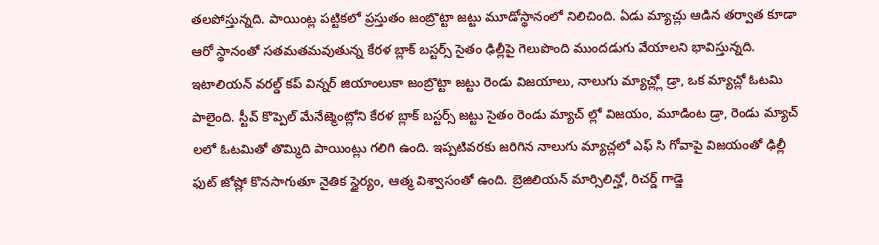తలపోస్తున్నది. పాయింట్ల పట్టికలో ప్రస్తుతం జంబ్రొట్టా జట్టు మూడోస్థానంలో నిలిచింది. ఏడు మ్యాచ్లు ఆడిన తర్వాత కూడా ఆరో స్థానంతో సతమతమవుతున్న కేరళ బ్లాక్ బస్టర్స్ సైతం ఢిల్లీపై గెలుపొంది ముందడుగు వేయాలని భావిస్తున్నది.
ఇటాలియన్ వరల్డ్ కప్ విన్నర్ జియాంలుకా జంబ్రొట్టా జట్టు రెండు విజయాలు, నాలుగు మ్యాచ్ల్లో డ్రా, ఒక మ్యాచ్లో ఓటమి పాలైంది. స్టీవ్ కొప్పెల్ మేనేజ్మెంట్లోని కేరళ బ్లాక్ బస్టర్స్ జట్టు సైతం రెండు మ్యాచ్ ల్లో విజయం, మూడింట డ్రా, రెండు మ్యాచ్ లలో ఓటమితో తొమ్మిది పాయింట్లు గలిగి ఉంది. ఇప్పటివరకు జరిగిన నాలుగు మ్యాచ్లలో ఎఫ్ సి గోవాపై విజయంతో ఢిల్లీ ఫుట్ జోష్లో కొనసాగుతూ నైతిక స్థైర్యం, ఆత్మ విశ్వాసంతో ఉంది. బ్రెజిలియన్ మార్సిలిన్హో, రిచర్డ్ గాడ్జె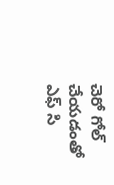చెరో గోల్ చేయడంతో ఎఫ్ సి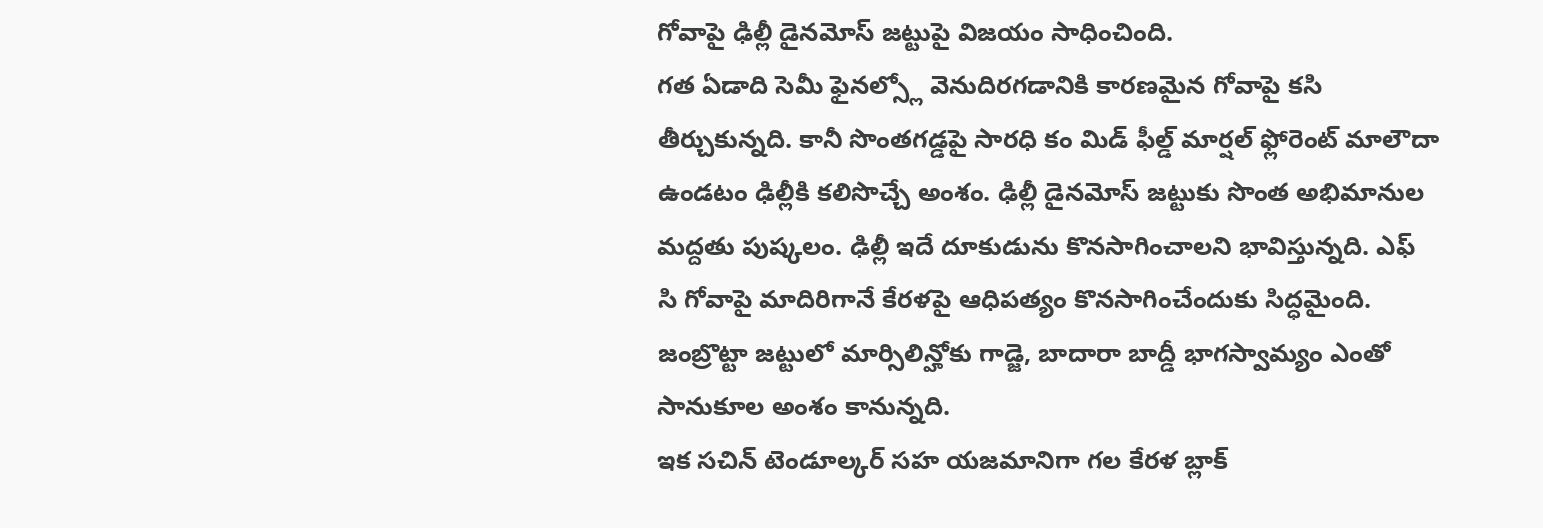గోవాపై ఢిల్లీ డైనమోస్ జట్టుపై విజయం సాధించింది.
గత ఏడాది సెమీ ఫైనల్స్లో వెనుదిరగడానికి కారణమైన గోవాపై కసి తీర్చుకున్నది. కానీ సొంతగడ్డపై సారధి కం మిడ్ ఫీల్డ్ మార్షల్ ఫ్లోరెంట్ మాలౌదా ఉండటం ఢిల్లీకి కలిసొచ్చే అంశం. ఢిల్లీ డైనమోస్ జట్టుకు సొంత అభిమానుల మద్దతు పుష్కలం. ఢిల్లీ ఇదే దూకుడును కొనసాగించాలని భావిస్తున్నది. ఎఫ్ సి గోవాపై మాదిరిగానే కేరళపై ఆధిపత్యం కొనసాగించేందుకు సిద్ధమైంది. జంబ్రొట్టా జట్టులో మార్సిలిన్హోకు గాడ్జె, బాదారా బాద్డీ భాగస్వామ్యం ఎంతో సానుకూల అంశం కానున్నది.
ఇక సచిన్ టెండూల్కర్ సహ యజమానిగా గల కేరళ బ్లాక్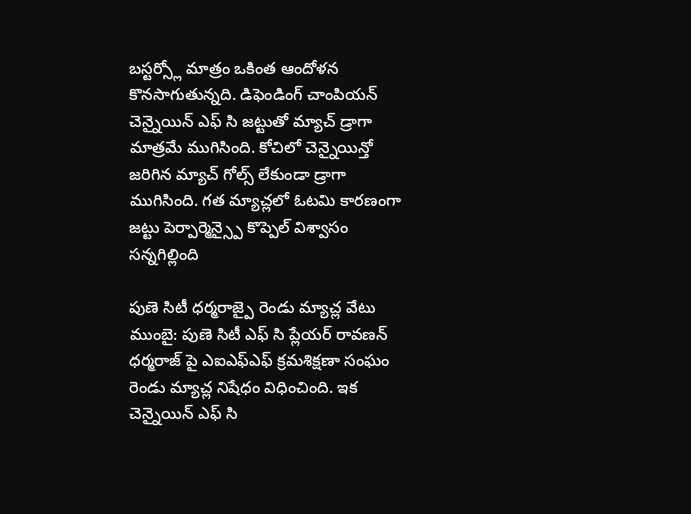బస్టర్స్లో మాత్రం ఒకింత ఆందోళన కొనసాగుతున్నది. డిఫెండింగ్ చాంపియన్ చెన్నైయిన్ ఎఫ్ సి జట్టుతో మ్యాచ్ డ్రాగా మాత్రమే ముగిసింది. కోచిలో చెన్నైయిన్తో జరిగిన మ్యాచ్ గోల్స్ లేకుండా డ్రాగా ముగిసింది. గత మ్యాచ్లలో ఓటమి కారణంగా జట్టు పెర్పార్మెన్స్పై కొప్పెల్ విశ్వాసం సన్నగిల్లింది

పుణె సిటీ ధర్మరాజ్పై రెండు మ్యాచ్ల వేటు
ముంబై: పుణె సిటీ ఎఫ్ సి ప్లేయర్ రావణన్ ధర్మరాజ్ పై ఎఐఎఫ్ఎఫ్ క్రమశిక్షణా సంఘం రెండు మ్యాచ్ల నిషేధం విధించింది. ఇక చెన్నైయిన్ ఎఫ్ సి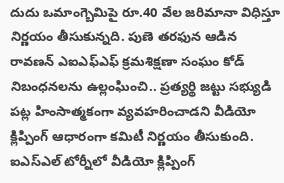దుదు ఒమాంగ్బెమిపై రూ.40 వేల జరిమానా విధిస్తూ నిర్ణయం తీసుకున్నది. పుణె తరఫున ఆడిన రావణన్ ఎఐఎఫ్ఎఫ్ క్రమశిక్షణా సంఘం కోడ్ నిబంధనలను ఉల్లంఘించి.. ప్రత్యర్థి జట్టు సభ్యుడి పట్ల హింసాత్మకంగా వ్యవహరించాడని వీడియో క్లిప్పింగ్ ఆధారంగా కమిటీ నిర్ణయం తీసుకుంది. ఐఎస్ఎల్ టోర్నీలో వీడియో క్లిప్పింగ్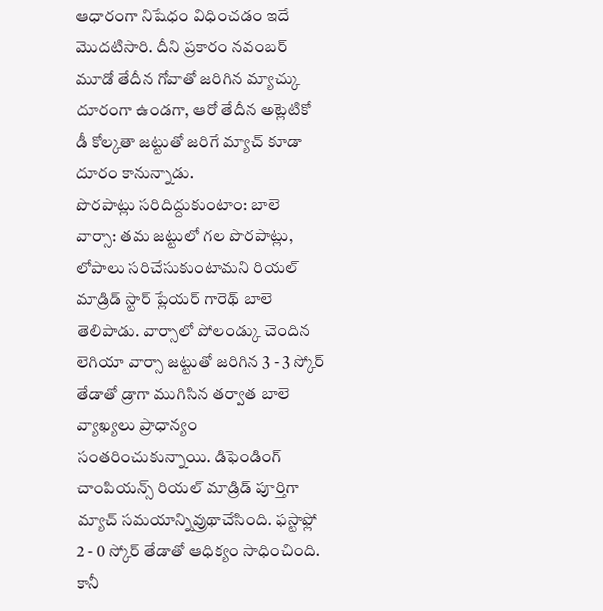ఆధారంగా నిషేధం విధించడం ఇదే మొదటిసారి. దీని ప్రకారం నవంబర్ మూడో తేదీన గోవాతో జరిగిన మ్యాచ్కు దూరంగా ఉండగా, ఆరో తేదీన అట్లెటికో డీ కోల్కతా జట్టుతో జరిగే మ్యాచ్ కూడా దూరం కానున్నాడు.
పొరపాట్లు సరిదిద్దుకుంటాం: బాలె
వార్సా: తమ జట్టులో గల పొరపాట్లు, లోపాలు సరిచేసుకుంటామని రియల్ మాడ్రిడ్ స్టార్ ప్లేయర్ గారెథ్ బాలె తెలిపాడు. వార్సాలో పోలండ్కు చెందిన లెగియా వార్సా జట్టుతో జరిగిన 3 - 3 స్కోర్ తేడాతో డ్రాగా ముగిసిన తర్వాత బాలె వ్యాఖ్యలు ప్రాధాన్యం సంతరించుకున్నాయి. డిఫెండింగ్ చాంపియన్స్ రియల్ మాడ్రిడ్ పూర్తిగా మ్యాచ్ సమయాన్నివ్రుథాచేసింది. ఫస్టాఫ్లో 2 - 0 స్కోర్ తేడాతో ఆధిక్యం సాధించింది. కానీ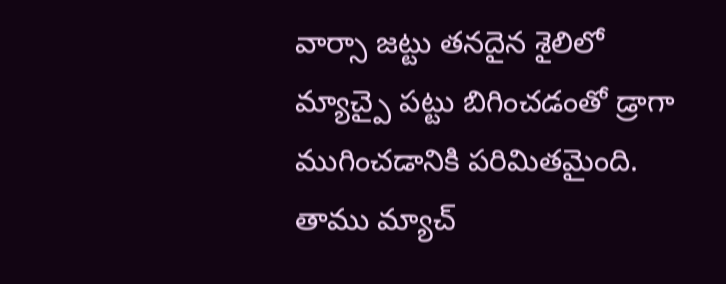వార్సా జట్టు తనదైన శైలిలో మ్యాచ్పై పట్టు బిగించడంతో డ్రాగా ముగించడానికి పరిమితమైంది. తాము మ్యాచ్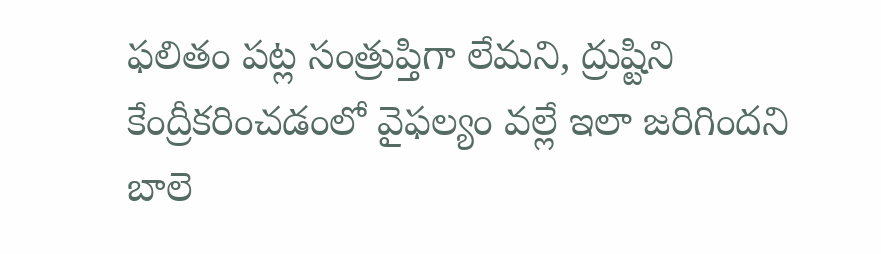ఫలితం పట్ల సంత్రుప్తిగా లేమని, ద్రుష్టిని కేంద్రీకరించడంలో వైఫల్యం వల్లే ఇలా జరిగిందని బాలె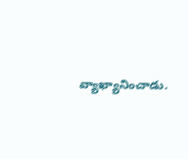వ్యాఖ్యానించాడు.